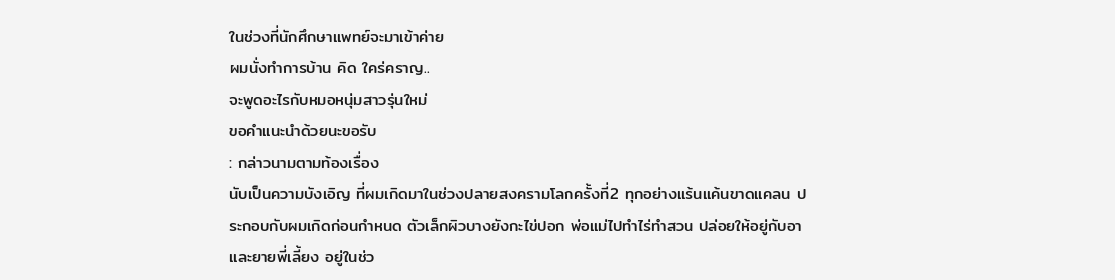ในช่วงที่นักศึกษาแพทย์จะมาเข้าค่าย
ผมนั่งทำการบ้าน คิด ใคร่คราญ..
จะพูดอะไรกับหมอหนุ่มสาวรุ่นใหม่
ขอคำแนะนำด้วยนะขอรับ
: กล่าวนามตามท้องเรื่อง
นับเป็นความบังเอิญ ที่ผมเกิดมาในช่วงปลายสงครามโลกครั้งที่2 ทุกอย่างแร้นแค้นขาดแคลน ประกอบกับผมเกิดก่อนกำหนด ตัวเล็กผิวบางยังกะไข่ปอก พ่อแม่ไปทำไร่ทำสวน ปล่อยให้อยู่กับอาและยายพี่เลี้ยง อยู่ในช่ว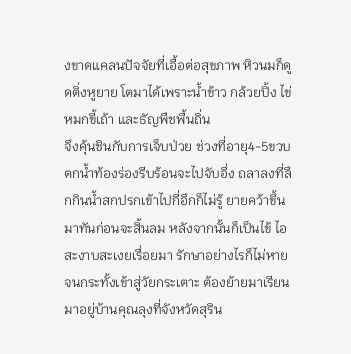งขาดแคลนปัจจัยที่เอื้อต่อสุขภาพ หิวนมก็ดูดติ่งหูยาย โตมาได้เพราะน้ำข้าว กล้วยปิ้ง ไข่หมกขี้เถ้า และธัญพืชพื้นถิ่น
จึงคุ้นชินกับการเจ็บป่วย ช่วงที่อายุ4-5ขวบ ตกน้ำท้องร่องรีบร้อนจะไปจับอึ่ง ถลาลงที่ลึกกินน้ำสกปรกเข้าไปกี่อึกก็ไม่รู้ ยายคว้าขึ้นมาทันก่อนจะสิ้นลม หลังจากนั้นก็เป็นไข้ ไอ สะงาบสะเงยเรื่อยมา รักษาอย่างไรก็ไม่หาย จนกระทั้งเข้าสู่วัยกระเตาะ ต้องย้ายมาเรียนมาอยู่บ้านคุณลุงที่จังหวัดสุริน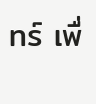ทร์ เพื่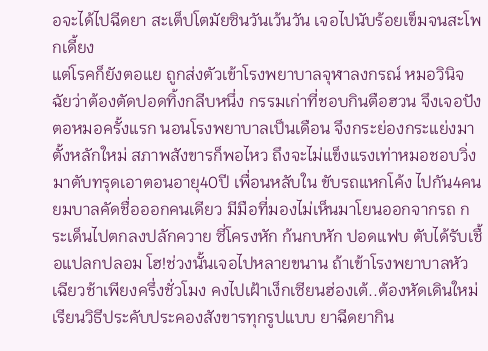อจะได้ไปฉีดยา สะเต็ปโตมัยซินวันเว้นวัน เจอไปนับร้อยเข็มจนสะโพกเดี้ยง
แต่โรคก็ยังตอแย ถูกส่งตัวเข้าโรงพยาบาลจุฬาลงกรณ์ หมอวินิจฉัยว่าต้องตัดปอดทิ้งกลีบหนึ่ง กรรมเก่าที่ชอบกินตือฮวน จึงเจอปังตอหมอครั้งแรก นอนโรงพยาบาลเป็นเดือน จึงกระย่องกระแย่งมาตั้งหลักใหม่ สภาพสังขารก็พอไหว ถึงจะไม่แข็งแรงเท่าหมอชอบวิ่ง
มาตับทรุดเอาตอนอายุ40ปี เพื่อนหลับใน ขับรถแหกโค้ง ไปกัน4คน ยมบาลคัดชื่อออกคนเดียว มีมือที่มองไม่เห็นมาโยนออกจากรถ กระเด็นไปตกลงปลักควาย ซี่โครงหัก ก้นกบหัก ปอดแฟบ ตับได้รับเชื้อแปลกปลอม โฮ!ช่วงนั้นเจอไปหลายขนาน ถ้าเข้าโรงพยาบาลหัวเฉียวช้าเพียงครึ่งชั่วโมง คงไปเฝ้าเง็กเซียนฮ่องเต้..ต้องหัดเดินใหม่ เรียนวิธีประคับประคองสังขารทุกรูปแบบ ยาฉีดยากิน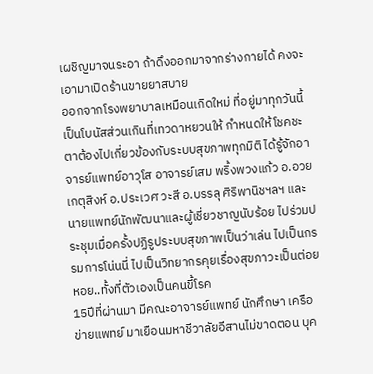เผชิญมาจนระอา ถ้าดึงออกมาจากร่างกายได้ คงจะเอามาเปิดร้านขายยาสบาย
ออกจากโรงพยาบาลเหมือนเกิดใหม่ ที่อยู่มาทุกวันนี้ เป็นโบนัสส่วนเกินที่เทวดาหยวนให้ กำหนดให้โชคชะตาต้องไปเกี่ยวข้องกับระบบสุขภาพทุกมิติ ได้รู้จักอาจารย์แพทย์อาวุโส อาจารย์เสม พริ้งพวงแก้ว อ.อวย เกตุสิงห์ อ.ประเวศ วะสี อ.บรรลุ ศิริพานิชฯลฯ และนายแพทย์นักพัฒนาและผู้เชี่ยวชาญนับร้อย ไปร่วมประชุมเมื่อครั้งปฏิรูประบบสุขภาพเป็นว่าเล่น ไปเป็นกรรมการโน่นนี่ ไปเป็นวิทยากรคุยเรื่องสุขภาวะเป็นต่อยหอย..ทั้งที่ตัวเองเป็นคนขี้โรค
15ปีที่ผ่านมา มีคณะอาจารย์แพทย์ นักศึกษา เครือข่ายแพทย์ มาเยือนมหาชีวาลัยอีสานไม่ขาดตอน บุค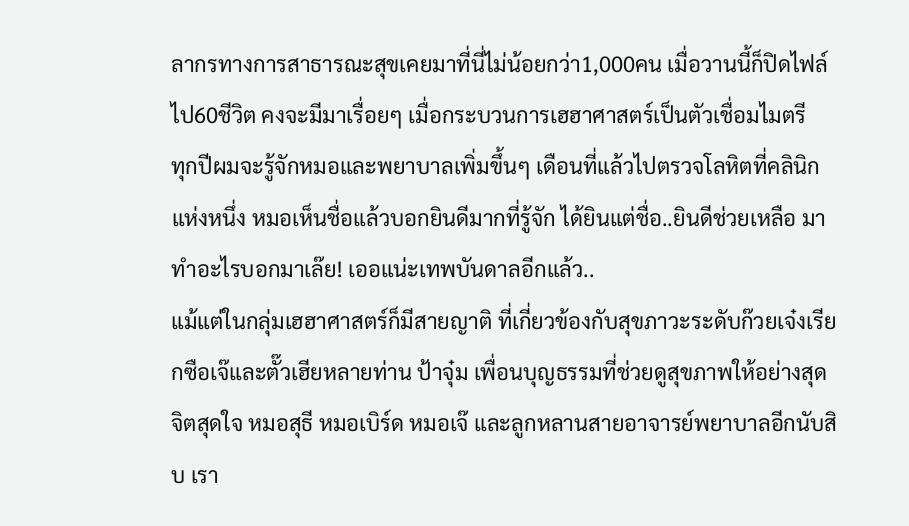ลากรทางการสาธารณะสุขเคยมาที่นี่ไม่น้อยกว่า1,000คน เมื่อวานนี้ก็ปิดไฟล์ไป60ชีวิต คงจะมีมาเรื่อยๆ เมื่อกระบวนการเฮฮาศาสตร์เป็นตัวเชื่อมไมตรี
ทุกปีผมจะรู้จักหมอและพยาบาลเพิ่มขึ้นๆ เดือนที่แล้วไปตรวจโลหิตที่คลินิกแห่งหนึ่ง หมอเห็นชื่อแล้วบอกยินดีมากที่รู้จัก ได้ยินแต่ชื่อ..ยินดีช่วยเหลือ มาทำอะไรบอกมาเล๊ย! เออแน่ะเทพบันดาลอีกแล้ว..
แม้แต่ในกลุ่มเฮฮาศาสตร์ก็มีสายญาติ ที่เกี่ยวข้องกับสุขภาวะระดับก๊วยเจ๋งเรียกซือเจ๊และตั๊วเฮียหลายท่าน ป้าจุ๋ม เพื่อนบุญธรรมที่ช่วยดูสุขภาพให้อย่างสุดจิตสุดใจ หมอสุธี หมอเบิร์ด หมอเจ๊ และลูกหลานสายอาจารย์พยาบาลอีกนับสิบ เรา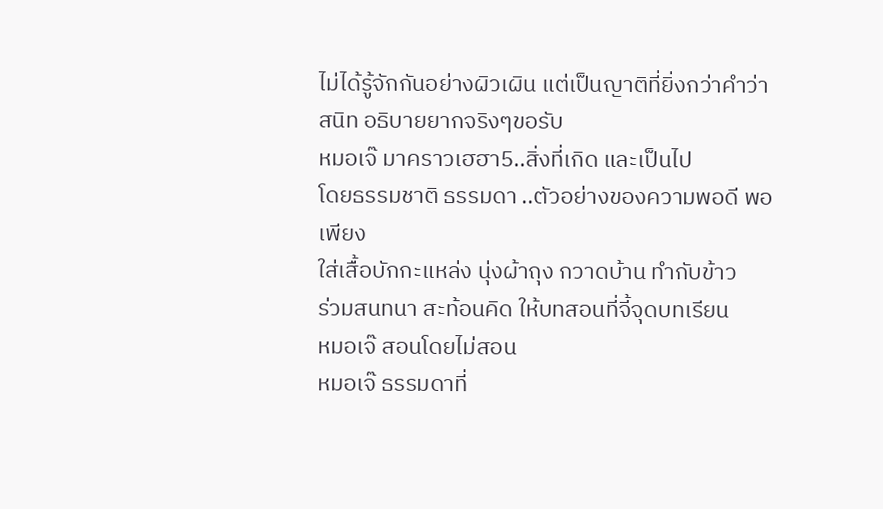ไม่ได้รู้จักกันอย่างผิวเผิน แต่เป็นญาติที่ยิ่งกว่าคำว่าสนิท อธิบายยากจริงๆขอรับ
หมอเจ๊ มาคราวเฮฮา5..สิ่งที่เกิด และเป็นไป
โดยธรรมชาติ ธรรมดา ..ตัวอย่างของความพอดี พอเพียง
ใส่เสื้อบักกะแหล่ง นุ่งผ้าถุง กวาดบ้าน ทำกับข้าว
ร่วมสนทนา สะท้อนคิด ให้บทสอนที่จี้จุดบทเรียน
หมอเจ๊ สอนโดยไม่สอน
หมอเจ๊ ธรรมดาที่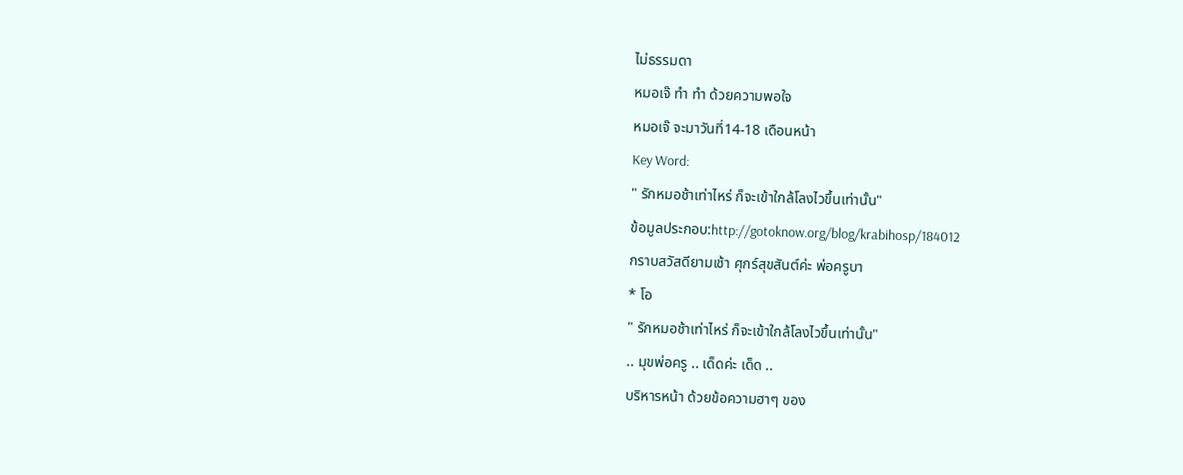ไม่ธรรมดา
หมอเจ๊ ทำ ทำ ด้วยความพอใจ
หมอเจ๊ จะมาวันที่14-18 เดือนหน้า
Key Word:
" รักหมอช้าเท่าไหร่ ก็จะเข้าใกล้โลงไวขึ้นเท่านั้น"
ข้อมูลประกอบ:http://gotoknow.org/blog/krabihosp/184012
กราบสวัสดียามเช้า ศุกร์สุขสันต์ค่ะ พ่อครูบา
* โอ
" รักหมอช้าเท่าไหร่ ก็จะเข้าใกล้โลงไวขึ้นเท่านั้น"
.. มุขพ่อครู .. เด็ดค่ะ เด็ด ..
บริหารหน้า ด้วยข้อความฮาๆ ของ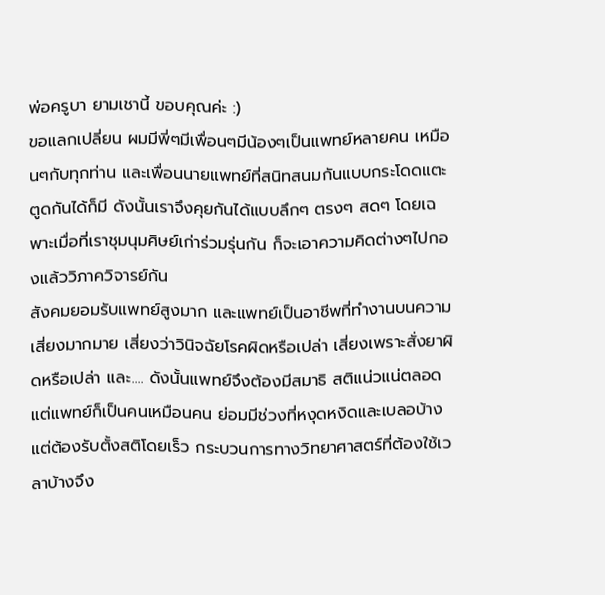พ่อครูบา ยามเชานี้ ขอบคุณค่ะ :)
ขอแลกเปลี่ยน ผมมีพี่ๆมีเพื่อนๆมีน้องๆเป็นแพทย์หลายคน เหมือนๆกับทุกท่าน และเพื่อนนายแพทย์ที่สนิทสนมกันแบบกระโดดแตะตูดกันได้ก็มี ดังนั้นเราจึงคุยกันได้แบบลึกๆ ตรงๆ สดๆ โดยเฉพาะเมื่อที่เราชุมนุมศิษย์เก่าร่วมรุ่นกัน ก็จะเอาความคิดต่างๆไปกองแล้ววิภาควิจารย์กัน
สังคมยอมรับแพทย์สูงมาก และแพทย์เป็นอาชีพที่ทำงานบนความเสี่ยงมากมาย เสี่ยงว่าวินิจฉัยโรคผิดหรือเปล่า เสี่ยงเพราะสั่งยาผิดหรือเปล่า และ.... ดังนั้นแพทย์จึงต้องมีสมาธิ สติแน่วแน่ตลอด แต่แพทย์ก็เป็นคนเหมือนคน ย่อมมีช่วงที่หงุดหงิดและเบลอบ้าง แต่ต้องรับตั้งสติโดยเร็ว กระบวนการทางวิทยาศาสตร์ที่ต้องใช้เวลาบ้างจึง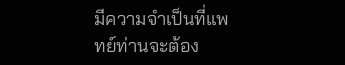มีความจำเป็นที่แพทย์ท่านจะต้อง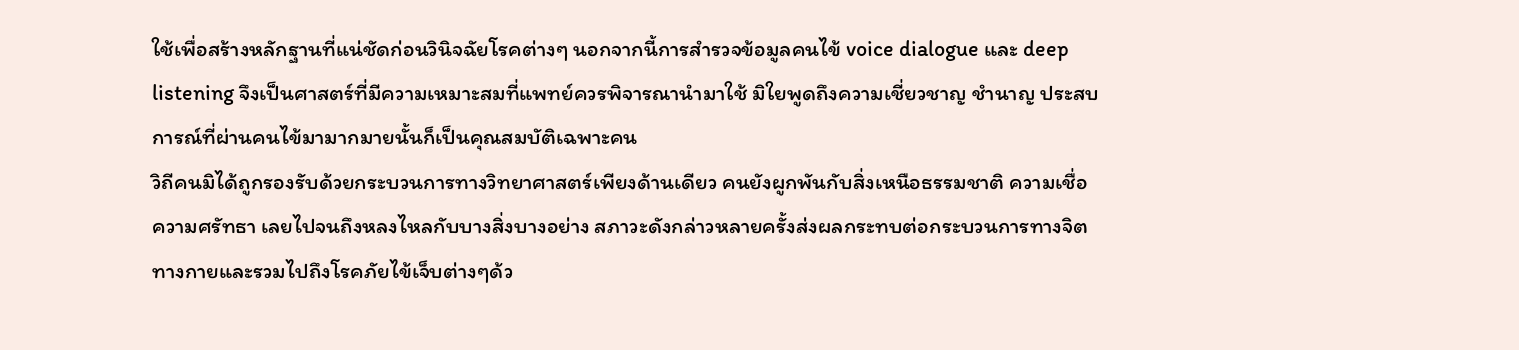ใช้เพื่อสร้างหลักฐานที่แน่ชัดก่อนวินิจฉัยโรคต่างๆ นอกจากนี้การสำรวจข้อมูลคนไข้ voice dialogue และ deep listening จึงเป็นศาสตร์ที่มีความเหมาะสมที่แพทย์ควรพิจารณานำมาใช้ มิใยพูดถึงความเชี่ยวชาญ ชำนาญ ประสบการณ์ที่ผ่านคนไข้มามากมายนั้นก็เป็นคุณสมบัติเฉพาะคน
วิถีคนมิได้ถูกรองรับด้วยกระบวนการทางวิทยาศาสตร์เพียงด้านเดียว คนยังผูกพันกับสิ่งเหนือธรรมชาติ ความเชื่อ ความศรัทธา เลยไปจนถึงหลงไหลกับบางสิ่งบางอย่าง สภาวะดังกล่าวหลายครั้งส่งผลกระทบต่อกระบวนการทางจิต ทางกายและรวมไปถึงโรคภัยไข้เจ็บต่างๆด้ว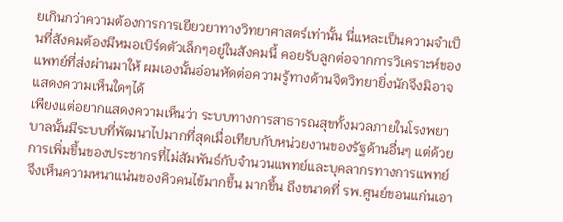ยเกินกว่าความต้องการการเยียวยาทางวิทยาศาสตร์เท่านั้น นี่แหละเป็นความจำเป็นที่สังคมต้องมีหมอเบิร์ดตัวเล็กๆอยู่ในสังคมนี้ คอยรับลูกต่อจากการวิเคราะห์ของแพทย์ที่ส่งผ่านมาให้ ผมเองนั้นอ่อนหัดต่อความรู้ทางด้านจิตวิทยายิ่งนักจึงมิอาจแสดงความเห็นใดๆได้
เพียงแต่อยากแสดงความเห็นว่า ระบบทางการสาธารณสุขทั้งมวลภายในโรงพยาบาลนั้นมีระบบที่พัฒนาไปมากที่สุดเมื่อเทียบกับหน่วยงานของรัฐด้านอื่นๆ แต่ด้วยการเพิ่มขึ้นของประชากรที่ไม่สัมพันธ์กับจำนวนแพทย์และบุคลากรทางการแพทย์ จึงเห็นความหนาแน่นของคิวคนไข้มากขึ้น มากขึ้น ถึงขนาดที่ รพ.ศูนย์ขอนแก่นเอา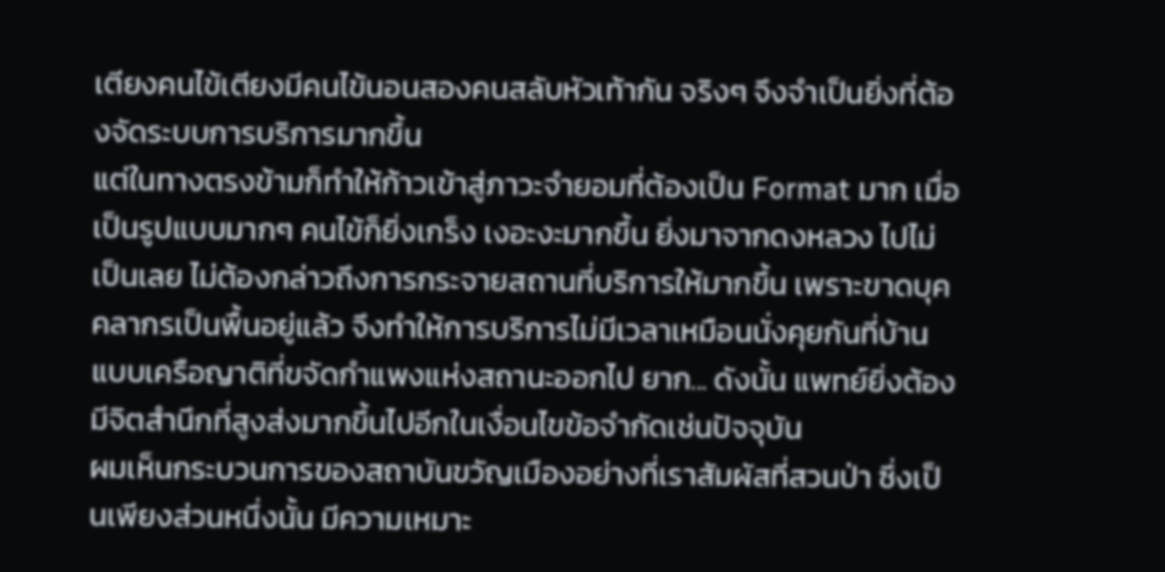เตียงคนไข้เตียงมีคนไข้นอนสองคนสลับหัวเท้ากัน จริงๆ จึงจำเป็นยิ่งที่ต้องจัดระบบการบริการมากขึ้น
แต่ในทางตรงข้ามก็ทำให้ก้าวเข้าสู่ภาวะจำยอมที่ต้องเป็น Format มาก เมื่อเป็นรูปแบบมากๆ คนไข้ก็ยิ่งเกร็ง เงอะงะมากขึ้น ยิ่งมาจากดงหลวง ไปไม่เป็นเลย ไม่ต้องกล่าวถึงการกระจายสถานที่บริการให้มากขึ้น เพราะขาดบุคคลากรเป็นพื้นอยู่แล้ว จึงทำให้การบริการไม่มีเวลาเหมือนนั่งคุยกันที่บ้าน แบบเครือญาติที่ขจัดกำแพงแห่งสถานะออกไป ยาก... ดังนั้น แพทย์ยิ่งต้องมีจิตสำนึกที่สูงส่งมากขึ้นไปอีกในเงื่อนไขข้อจำกัดเช่นปัจจุบัน
ผมเห็นกระบวนการของสถาบันขวัญเมืองอย่างที่เราสัมผัสที่สวนป่า ซึ่งเป็นเพียงส่วนหนึ่งนั้น มีความเหมาะ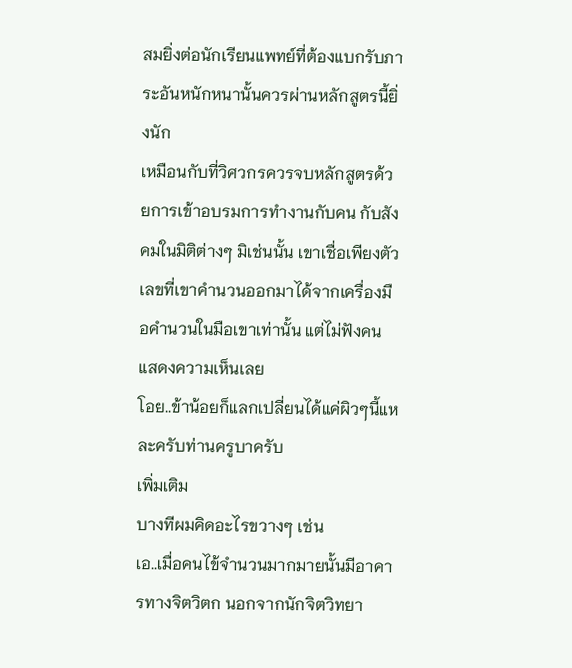สมยิ่งต่อนักเรียนแพทย์ที่ต้องแบกรับภาระอันหนักหนานั้นควรผ่านหลักสูตรนี้ยิ่งนัก
เหมือนกับที่วิศวกรควรจบหลักสูตรด้วยการเข้าอบรมการทำงานกับคน กับสังคมในมิติต่างๆ มิเช่นนั้น เขาเชื่อเพียงตัวเลขที่เขาคำนวนออกมาได้จากเครื่องมือคำนวนในมือเขาเท่านั้น แต่ไม่ฟังคนแสดงความเห็นเลย
โอย..ข้าน้อยก็แลกเปลี่ยนได้แค่ผิวๆนี้แหละครับท่านครูบาครับ
เพิ่มเติม
บางทีผมคิดอะไรขวางๆ เช่น
เอ..เมื่อคนไข้จำนวนมากมายนั้นมีอาคารทางจิตวิตก นอกจากนักจิตวิทยา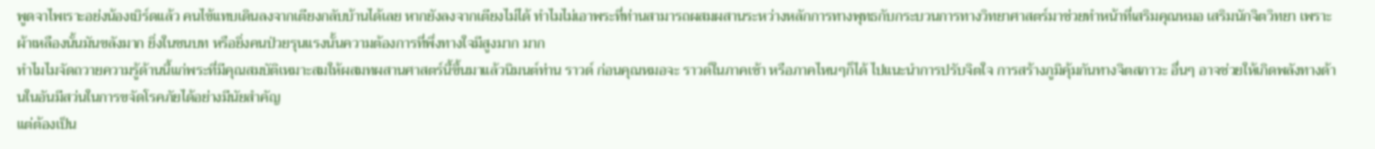พูดจาไพเราะอย่งน้องเบิร์ดแล้ว คนไข้แทบเดินลงจากเตียงกลับบ้านได้เลย หากยังลงจากเตียงไม่ได้ ทำไมไม่เอาพระที่ท่านสามารถผสมผสานระหว่างหลักการทางพุทธกับกระบวนการทางวิทยาศาสตร์มาช่วยทำหน้าที่เสริมคุณหมอ เสริมนักจิตวิทยา เพราะผ้าเหลืองนั้นมันขลังมาก ยิ่งในชนบท หรือยิ่งคนป่วยรุนแรงนั้นความต้องการที่พึ่งทางใจมีสูงมาก มาก
ทำไมไมจัดถวายความรู้ด้านนี้แก่พระที่มีคุณสมบัติเหมาะสมให้ผสมทผสานศาสตร์นี้ขึ้นมาแล้วนิมนต์ท่าน ราวด์ ก่อนคุณหมอจะ ราวด์ในภาคเช้า หรือภาคไหนๆก็ได้ ไปแนะนำการปรับจิตใจ การสร้างภูมิคุ้มกันทางจิตสภาวะ อื่นๆ อาจช่วยให้เกิดพลังทางด้านในอันมีสว่นในการขจัดโรคภัยได้อย่างมีนัยสำคัญ
แต่ต้องเป็น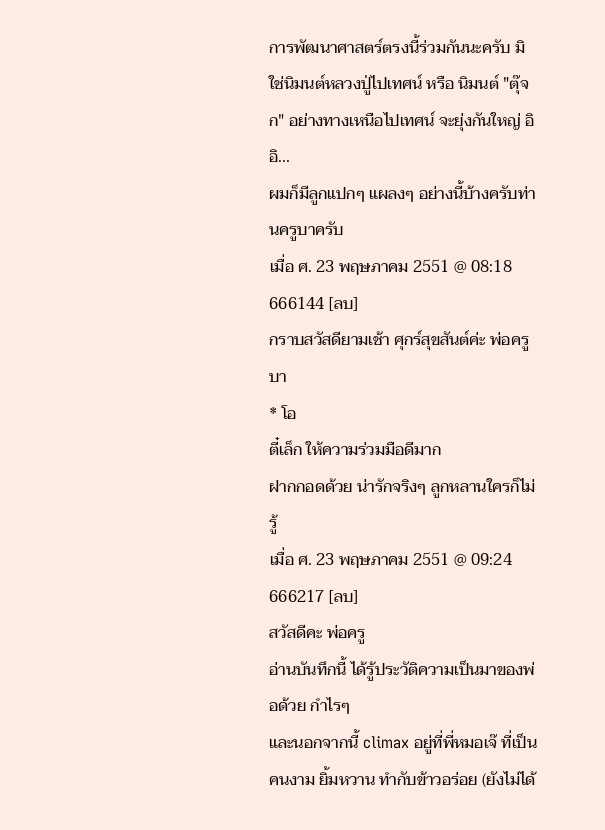การพัฒนาศาสตร์ตรงนี้ร่วมกันนะครับ มิใช่นิมนต์หลวงปู่ไปเทศน์ หรือ นิมนต์ "ตุ๊จก" อย่างทางเหนือไปเทศน์ จะยุ่งกันใหญ่ อิอิ...
ผมก็มีลูกแปกๆ แผลงๆ อย่างนี้บ้างครับท่านครูบาครับ
เมื่อ ศ. 23 พฤษภาคม 2551 @ 08:18
666144 [ลบ]
กราบสวัสดียามเช้า ศุกร์สุขสันต์ค่ะ พ่อครูบา
* โอ
ตี๋เล็ก ให้ความร่วมมือดีมาก
ฝากกอดด้วย น่ารักจริงๆ ลูกหลานใครก็ไม่รู้
เมื่อ ศ. 23 พฤษภาคม 2551 @ 09:24
666217 [ลบ]
สวัสดีคะ พ่อครู
อ่านบันทึกนี้ ได้รู้ประวัติความเป็นมาของพ่อด้วย กำไรๆ
และนอกจากนี้ climax อยู่ที่พี่หมอเจ๊ ที่เป็นคนงาม ยิ้มหวาน ทำกับข้าวอร่อย (ยังไม่ได้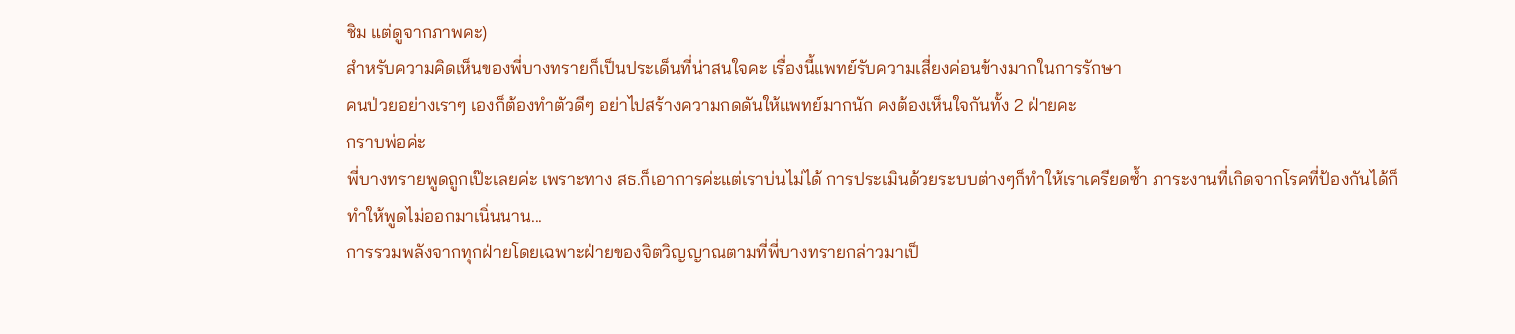ชิม แต่ดูจากภาพคะ)
สำหรับความคิดเห็นของพี่บางทรายก็เป็นประเด็นที่น่าสนใจคะ เรื่องนี้แพทย์รับความเสี่ยงค่อนข้างมากในการรักษา
คนป่วยอย่างเราๆ เองก็ต้องทำตัวดีๆ อย่าไปสร้างความกดดันให้แพทย์มากนัก คงต้องเห็นใจกันทั้ง 2 ฝ่ายคะ
กราบพ่อค่ะ
พี่บางทรายพูดถูกเป๊ะเลยค่ะ เพราะทาง สธ.ก็เอาการค่ะแต่เราบ่นไม่ได้ การประเมินด้วยระบบต่างๆก็ทำให้เราเครียดซ้ำ ภาระงานที่เกิดจากโรคที่ป้องกันได้ก็ทำให้พูดไม่ออกมาเนิ่นนาน...
การรวมพลังจากทุกฝ่ายโดยเฉพาะฝ่ายของจิตวิญญาณตามที่พี่บางทรายกล่าวมาเป็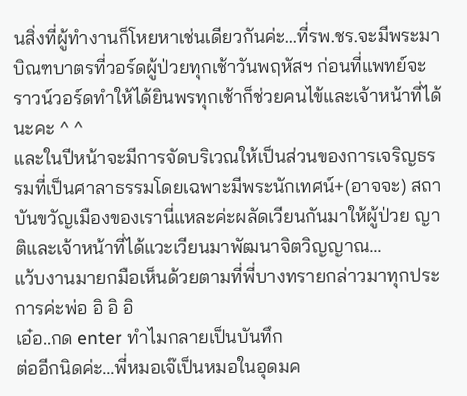นสิ่งที่ผู้ทำงานก็โหยหาเช่นเดียวกันค่ะ...ที่รพ.ชร.จะมีพระมาบิณฑบาตรที่วอร์ดผู้ป่วยทุกเช้าวันพฤหัสฯ ก่อนที่แพทย์จะราวน์วอร์ดทำให้ได้ยินพรทุกเช้าก็ช่วยคนไข้และเจ้าหน้าที่ได้นะคะ ^ ^
และในปีหน้าจะมีการจัดบริเวณให้เป็นส่วนของการเจริญธรรมที่เป็นศาลาธรรมโดยเฉพาะมีพระนักเทศน์+(อาจจะ) สถาบันขวัญเมืองของเรานี่แหละค่ะผลัดเวียนกันมาให้ผู้ป่วย ญาติและเจ้าหน้าที่ได้แวะเวียนมาพัฒนาจิตวิญญาณ...
แว้บงานมายกมือเห็นด้วยตามที่พี่บางทรายกล่าวมาทุกประการค่ะพ่อ อิ อิ อิ
เอ๋อ..กด enter ทำไมกลายเป็นบันทึก
ต่ออีกนิดค่ะ...พี่หมอเจ๊เป็นหมอในอุดมค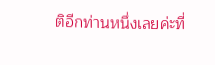ติอีกท่านหนึ่งเลยค่ะที่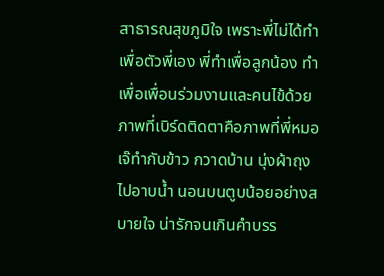สาธารณสุขภูมิใจ เพราะพี่ไม่ได้ทำเพื่อตัวพี่เอง พี่ทำเพื่อลูกน้อง ทำเพื่อเพื่อนร่วมงานและคนไข้ด้วย
ภาพที่เบิร์ดติดตาคือภาพที่พี่หมอเจ๊ทำกับข้าว กวาดบ้าน นุ่งผ้าถุงไปอาบน้ำ นอนบนตูบน้อยอย่างสบายใจ น่ารักจนเกินคำบรร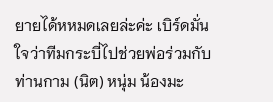ยายได้หหมดเลยล่ะค่ะ เบิร์ดมั่นใจว่าทีมกระบี่ไปช่วยพ่อร่วมกับท่านกาม (นิต) หนุ่ม น้องมะ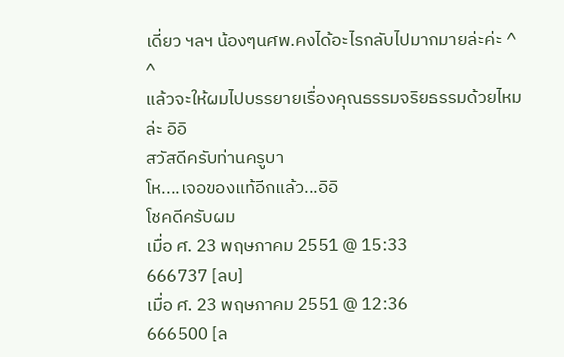เดี่ยว ฯลฯ น้องๆนศพ.คงได้อะไรกลับไปมากมายล่ะค่ะ ^ ^
แล้วจะให้ผมไปบรรยายเรื่องคุณธรรมจริยธรรมด้วยไหมล่ะ อิอิ
สวัสดีครับท่านครูบา
โห....เจอของแท้อีกแล้ว...อิอิ
โชคดีครับผม
เมื่อ ศ. 23 พฤษภาคม 2551 @ 15:33
666737 [ลบ]
เมื่อ ศ. 23 พฤษภาคม 2551 @ 12:36
666500 [ล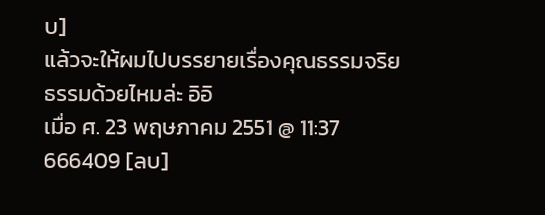บ]
แล้วจะให้ผมไปบรรยายเรื่องคุณธรรมจริยธรรมด้วยไหมล่ะ อิอิ
เมื่อ ศ. 23 พฤษภาคม 2551 @ 11:37
666409 [ลบ]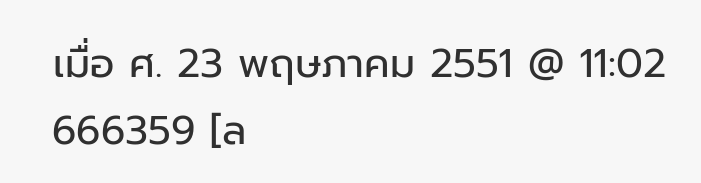เมื่อ ศ. 23 พฤษภาคม 2551 @ 11:02
666359 [ล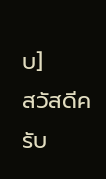บ]
สวัสดีครับ